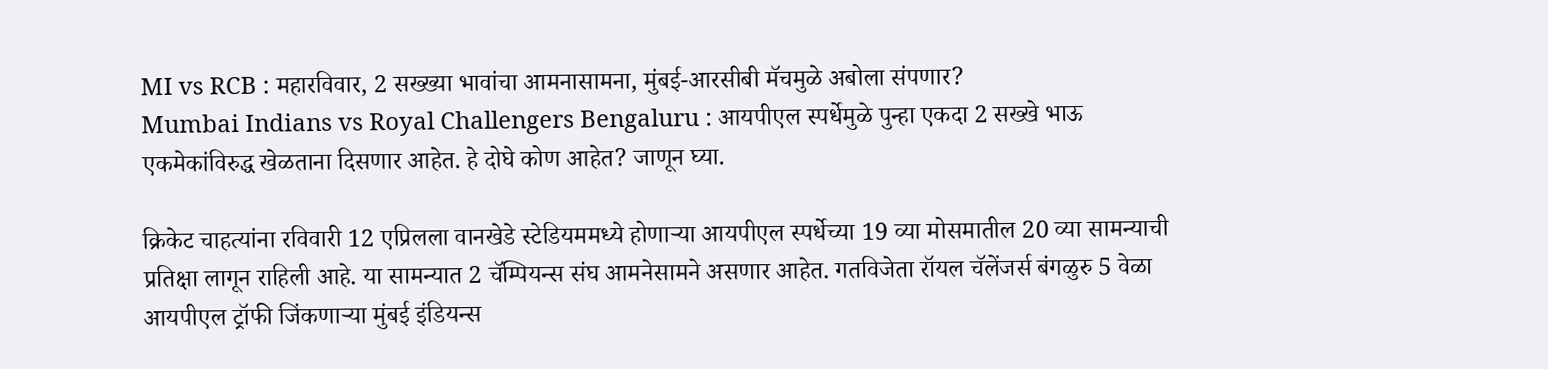MI vs RCB : महारविवार, 2 सख्ख्या भावांचा आमनासामना, मुंबई-आरसीबी मॅचमुळे अबोला संपणार?
Mumbai Indians vs Royal Challengers Bengaluru : आयपीएल स्पर्धेमुळे पुन्हा एकदा 2 सख्खे भाऊ एकमेकांविरुद्ध खेळताना दिसणार आहेत. हे दोघे कोण आहेत? जाणून घ्या.

क्रिकेट चाहत्यांना रविवारी 12 एप्रिलला वानखेडे स्टेडियममध्ये होणाऱ्या आयपीएल स्पर्धेच्या 19 व्या मोसमातील 20 व्या सामन्याची प्रतिक्षा लागून राहिली आहे. या सामन्यात 2 चॅम्पियन्स संघ आमनेसामने असणार आहेत. गतविजेता रॉयल चॅलेंजर्स बंगळुरु 5 वेळा आयपीएल ट्रॉफी जिंकणाऱ्या मुंबई इंडियन्स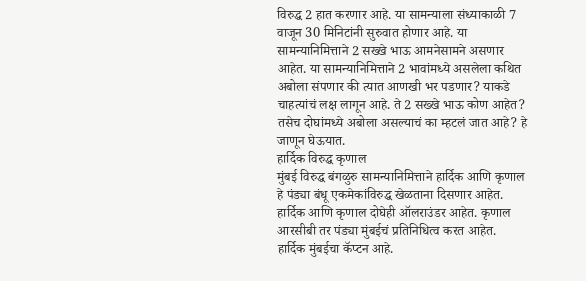विरुद्ध 2 हात करणार आहे. या सामन्याला संध्याकाळी 7 वाजून 30 मिनिटांनी सुरुवात होणार आहे. या सामन्यानिमित्ताने 2 सख्खे भाऊ आमनेसामने असणार आहेत. या सामन्यानिमित्ताने 2 भावांमध्ये असलेला कथित अबोला संपणार की त्यात आणखी भर पडणार? याकडे चाहत्यांचं लक्ष लागून आहे. ते 2 सख्खे भाऊ कोण आहेत? तसेच दोघांमध्ये अबोला असल्याचं का म्हटलं जात आहे? हे जाणून घेऊयात.
हार्दिक विरुद्ध कृणाल
मुंबई विरुद्ध बंगळुरु सामन्यानिमित्ताने हार्दिक आणि कृणाल हे पंड्या बंधू एकमेकांविरुद्ध खेळताना दिसणार आहेत. हार्दिक आणि कृणाल दोघेही ऑलराउंडर आहेत. कृणाल आरसीबी तर पंड्या मुंबईचं प्रतिनिधित्व करत आहेत. हार्दिक मुंबईचा कॅप्टन आहे.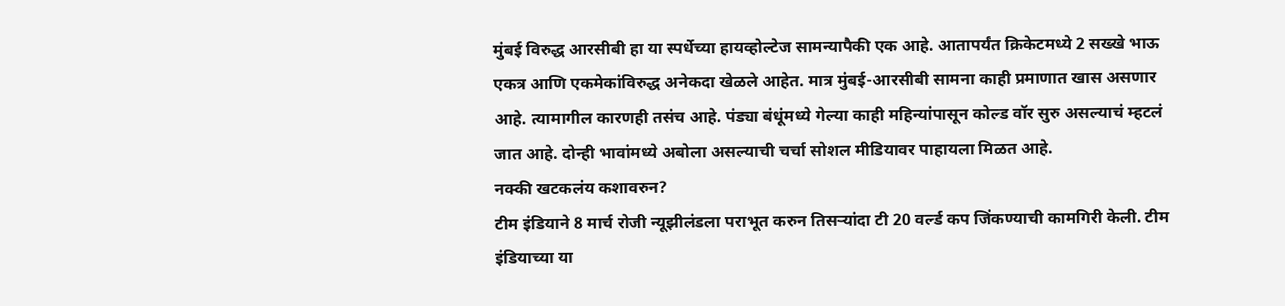मुंबई विरुद्ध आरसीबी हा या स्पर्धेच्या हायव्होल्टेज सामन्यापैकी एक आहे. आतापर्यंत क्रिकेटमध्ये 2 सख्खे भाऊ एकत्र आणि एकमेकांविरुद्ध अनेकदा खेळले आहेत. मात्र मुंबई-आरसीबी सामना काही प्रमाणात खास असणार आहे. त्यामागील कारणही तसंच आहे. पंड्या बंधूंमध्ये गेल्या काही महिन्यांपासून कोल्ड वॉर सुरु असल्याचं म्हटलं जात आहे. दोन्ही भावांमध्ये अबोला असल्याची चर्चा सोशल मीडियावर पाहायला मिळत आहे.
नक्की खटकलंय कशावरुन?
टीम इंडियाने 8 मार्च रोजी न्यूझीलंडला पराभूत करुन तिसऱ्यांदा टी 20 वर्ल्ड कप जिंकण्याची कामगिरी केली. टीम इंडियाच्या या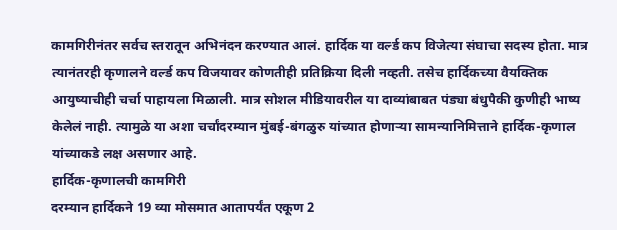कामगिरीनंतर सर्वच स्तरातून अभिनंदन करण्यात आलं. हार्दिक या वर्ल्ड कप विजेत्या संघाचा सदस्य होता. मात्र त्यानंतरही कृणालने वर्ल्ड कप विजयावर कोणतीही प्रतिक्रिया दिली नव्हती. तसेच हार्दिकच्या वैयक्तिक आयुष्याचीही चर्चा पाहायला मिळाली. मात्र सोशल मीडियावरील या दाव्यांबाबत पंड्या बंधुपैकी कुणीही भाष्य केलेलं नाही. त्यामुळे या अशा चर्चांदरम्यान मुंबई-बंगळुरु यांच्यात होणाऱ्या सामन्यानिमित्ताने हार्दिक-कृणाल यांच्याकडे लक्ष असणार आहे.
हार्दिक-कृणालची कामगिरी
दरम्यान हार्दिकने 19 व्या मोसमात आतापर्यंत एकूण 2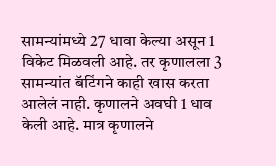सामन्यांमध्ये 27 धावा केल्या असून 1 विकेट मिळवली आहे. तर कृणालला 3 सामन्यांत बॅटिंगने काही खास करता आलेलं नाही. कृणालने अवघी 1 धाव केली आहे. मात्र कृणालने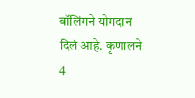बॉलिंगने योगदान दिलं आहे. कृणालने 4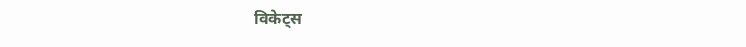विकेट्स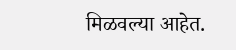मिळवल्या आहेत.